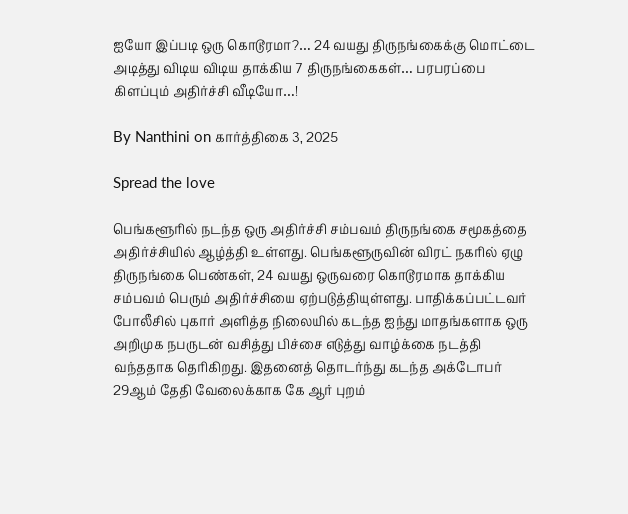ஐயோ இப்படி ஒரு கொடூரமா?… 24 வயது திருநங்கைக்கு மொட்டை அடித்து விடிய விடிய தாக்கிய 7 திருநங்கைகள்… பரபரப்பை கிளப்பும் அதிர்ச்சி வீடியோ…!

By Nanthini on கார்த்திகை 3, 2025

Spread the love

பெங்களூரில் நடந்த ஒரு அதிர்ச்சி சம்பவம் திருநங்கை சமூகத்தை அதிர்ச்சியில் ஆழ்த்தி உள்ளது. பெங்களூருவின் விரட் நகரில் ஏழு திருநங்கை பெண்கள், 24 வயது ஒருவரை கொடூரமாக தாக்கிய சம்பவம் பெரும் அதிர்ச்சியை ஏற்படுத்தியுள்ளது. பாதிக்கப்பட்டவர் போலீசில் புகார் அளித்த நிலையில் கடந்த ஐந்து மாதங்களாக ஒரு அறிமுக நபருடன் வசித்து பிச்சை எடுத்து வாழ்க்கை நடத்தி வந்ததாக தெரிகிறது. இதனைத் தொடர்ந்து கடந்த அக்டோபர் 29ஆம் தேதி வேலைக்காக கே ஆர் புறம்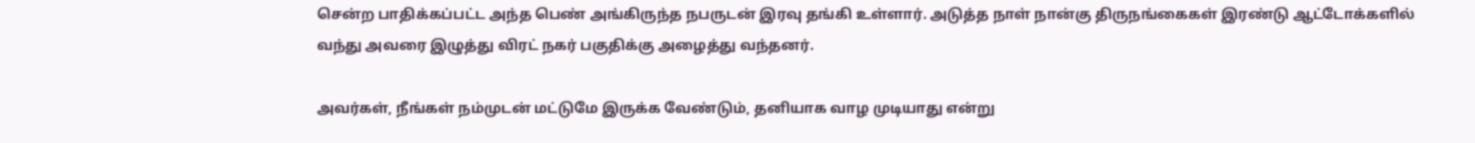சென்ற பாதிக்கப்பட்ட அந்த பெண் அங்கிருந்த நபருடன் இரவு தங்கி உள்ளார். அடுத்த நாள் நான்கு திருநங்கைகள் இரண்டு ஆட்டோக்களில் வந்து அவரை இழுத்து விரட் நகர் பகுதிக்கு அழைத்து வந்தனர்.

அவர்கள், நீங்கள் நம்முடன் மட்டுமே இருக்க வேண்டும், தனியாக வாழ முடியாது என்று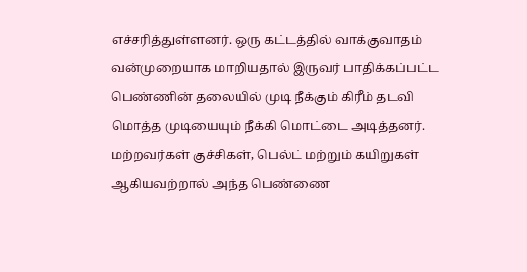எச்சரித்துள்ளனர். ஒரு கட்டத்தில் வாக்குவாதம் வன்முறையாக மாறியதால் இருவர் பாதிக்கப்பட்ட பெண்ணின் தலையில் முடி நீக்கும் கிரீம் தடவி மொத்த முடியையும் நீக்கி மொட்டை அடித்தனர். மற்றவர்கள் குச்சிகள், பெல்ட் மற்றும் கயிறுகள் ஆகியவற்றால் அந்த பெண்ணை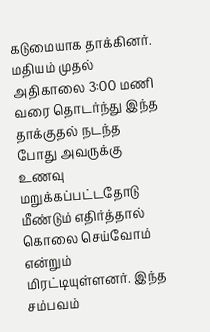கடுமையாக தாக்கினர். மதியம் முதல் அதிகாலை 3:00 மணி வரை தொடர்ந்து இந்த தாக்குதல் நடந்த போது அவருக்கு உணவு மறுக்கப்பட்டதோடு மீண்டும் எதிர்த்தால் கொலை செய்வோம் என்றும் மிரட்டியுள்ளனர். இந்த சம்பவம்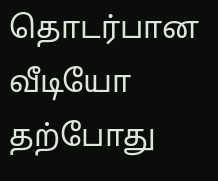தொடர்பான வீடியோ தற்போது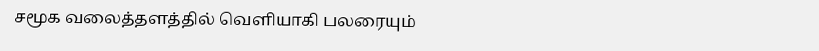சமூக வலைத்தளத்தில் வெளியாகி பலரையும்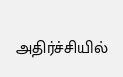அதிர்ச்சியில்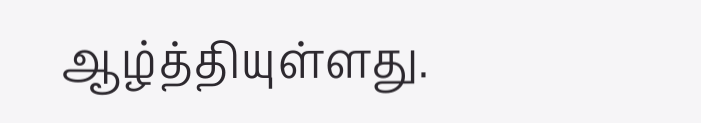ஆழ்த்தியுள்ளது.